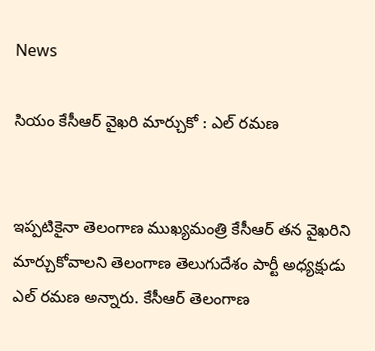News

సియం కేసీఆర్ వైఖరి మార్చుకో : ఎల్ రమణ


ఇప్పటికైనా తెలంగాణ ముఖ్యమంత్రి కేసీఆర్ తన వైఖరిని మార్చుకోవాలని తెలంగాణ తెలుగుదేశం పార్టీ అధ్యక్షుడు ఎల్ రమణ అన్నారు. కేసీఆర్ తెలంగాణ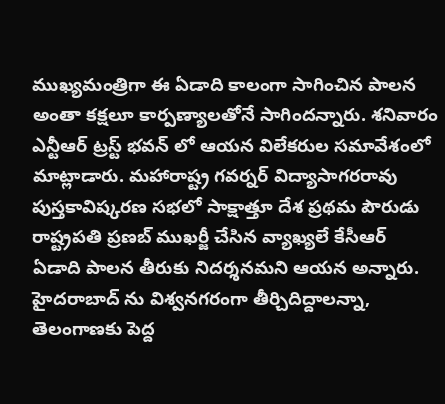ముఖ్యమంత్రిగా ఈ ఏడాది కాలంగా సాగించిన పాలన అంతా కక్షలూ కార్పణ్యాలతోనే సాగిందన్నారు. శనివారం ఎన్టీఆర్ ట్రస్ట్ భవన్ లో ఆయన విలేకరుల సమావేశంలో మాట్లాడారు. మహారాష్ట్ర గవర్నర్ విద్యాసాగరరావు పుస్తకావిష్కరణ సభలో సాక్షాత్తూ దేశ ప్రథమ పౌరుడు రాష్ట్రపతి ప్రణబ్ ముఖర్జీ చేసిన వ్యాఖ్యలే కేసీఆర్ ఏడాది పాలన తీరుకు నిదర్శనమని ఆయన అన్నారు. హైదరాబాద్ ను విశ్వనగరంగా తీర్చిదిద్దాలన్నా, తెలంగాణకు పెద్ద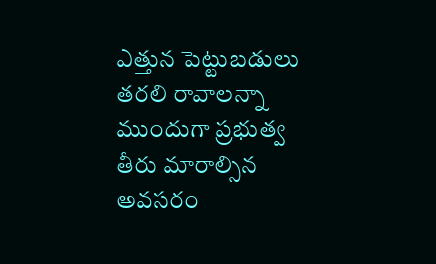ఎత్తున పెట్టుబడులు తరలి రావాలన్నా ముందుగా ప్రభుత్వ తీరు మారాల్సిన అవసరం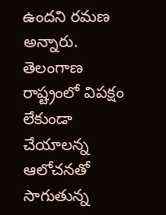ఉందని రమణ అన్నారు. తెలంగాణ రాష్ట్రంలో విపక్షం లేకుండా చేయాలన్న ఆలోచనతో సాగుతున్న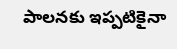పాలనకు ఇప్పటికైనా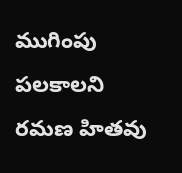ముగింపు పలకాలని రమణ హితవు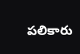పలికారు